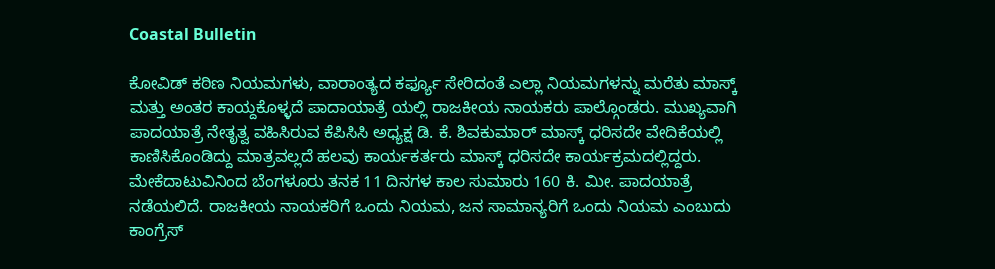Coastal Bulletin

ಕೋವಿಡ್ ಕಠಿಣ ನಿಯಮಗಳು, ವಾರಾಂತ್ಯದ ಕರ್ಫ್ಯೂ ಸೇರಿದಂತೆ ಎಲ್ಲಾ ನಿಯಮಗಳನ್ನು ಮರೆತು ಮಾಸ್ಕ್ ಮತ್ತು ಅಂತರ ಕಾಯ್ದಕೊಳ್ಳದೆ ಪಾದಾಯಾತ್ರೆ ಯಲ್ಲಿ ರಾಜಕೀಯ ನಾಯಕರು ಪಾಲ್ಗೊಂಡರು. ಮುಖ್ಯವಾಗಿ ಪಾದಯಾತ್ರೆ ನೇತೃತ್ವ ವಹಿಸಿರುವ ಕೆಪಿಸಿಸಿ ಅಧ್ಯಕ್ಷ ಡಿ. ಕೆ. ಶಿವಕುಮಾರ್ ಮಾಸ್ಕ್ ಧರಿಸದೇ ವೇದಿಕೆಯಲ್ಲಿ ಕಾಣಿಸಿಕೊಂಡಿದ್ದು ಮಾತ್ರವಲ್ಲದೆ ಹಲವು ಕಾರ್ಯಕರ್ತರು ಮಾಸ್ಕ್ ಧರಿಸದೇ ಕಾರ್ಯಕ್ರಮದಲ್ಲಿದ್ದರು. ಮೇಕೆದಾಟುವಿನಿಂದ ಬೆಂಗಳೂರು ತನಕ 11 ದಿನಗಳ ಕಾಲ ಸುಮಾರು 160 ಕಿ. ಮೀ. ಪಾದಯಾತ್ರೆ ನಡೆಯಲಿದೆ. ರಾಜಕೀಯ ನಾಯಕರಿಗೆ ಒಂದು ನಿಯಮ, ಜನ ಸಾಮಾನ್ಯರಿಗೆ ಒಂದು ನಿಯಮ ಎಂಬುದು ಕಾಂಗ್ರೆಸ್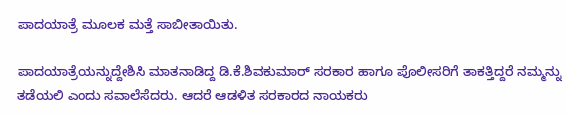ಪಾದಯಾತ್ರೆ ಮೂಲಕ ಮತ್ತೆ ಸಾಬೀತಾಯಿತು.

ಪಾದಯಾತ್ರೆಯನ್ನುದ್ದೇಶಿಸಿ ಮಾತನಾಡಿದ್ದ ಡಿ.ಕೆ.ಶಿವಕುಮಾರ್ ಸರಕಾರ ಹಾಗೂ ಪೊಲೀಸರಿಗೆ ತಾಕತ್ತಿದ್ದರೆ ನಮ್ಮನ್ನು ತಡೆಯಲಿ ಎಂದು ಸವಾಲೆಸೆದರು. ಆದರೆ ಆಡಳಿತ ಸರಕಾರದ ನಾಯಕರು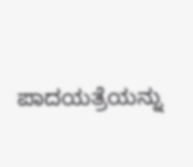ಪಾದಯತ್ರೆಯನ್ನು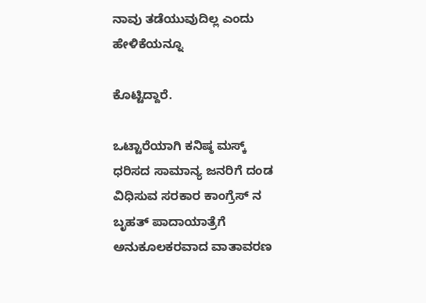ನಾವು ತಡೆಯುವುದಿಲ್ಲ ಎಂದು ಹೇಳಿಕೆಯನ್ನೂ

ಕೊಟ್ಟಿದ್ದಾರೆ.

ಒಟ್ಟಾರೆಯಾಗಿ ಕನಿಷ್ಠ ಮಸ್ಕ್ ಧರಿಸದ ಸಾಮಾನ್ಯ ಜನರಿಗೆ ದಂಡ ವಿಧಿಸುವ ಸರಕಾರ ಕಾಂಗ್ರೆಸ್ ನ ಬೃಹತ್ ಪಾದಾಯಾತ್ರೆಗೆ ಅನುಕೂಲಕರವಾದ ವಾತಾವರಣ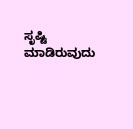ಸೃಷ್ಟಿ ಮಾಡಿರುವುದು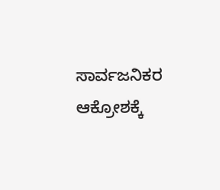ಸಾರ್ವಜನಿಕರ ಆಕ್ರೋಶಕ್ಕೆ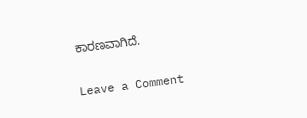ಕಾರಣವಾಗಿದೆ.

Leave a Comment